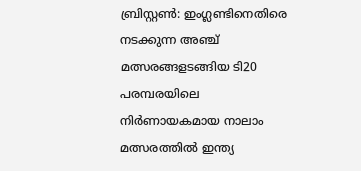ബ്രിസ്റ്റൺ: ഇംഗ്ലണ്ടിനെതിരെ നടക്കുന്ന അഞ്ച് മത്സരങ്ങളടങ്ങിയ ടി20 പരമ്പരയിലെ നിർണായകമായ നാലാം മത്സരത്തിൽ ഇന്ത്യ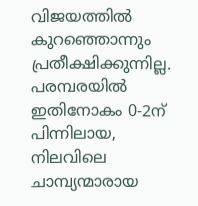വിജയത്തിൽ കുറഞ്ഞൊന്നും പ്രതീക്ഷിക്കുന്നില്ല. പരമ്പരയിൽ ഇതിനോകം 0-2ന് പിന്നിലായ, നിലവിലെ ചാമ്പ്യന്മാരായ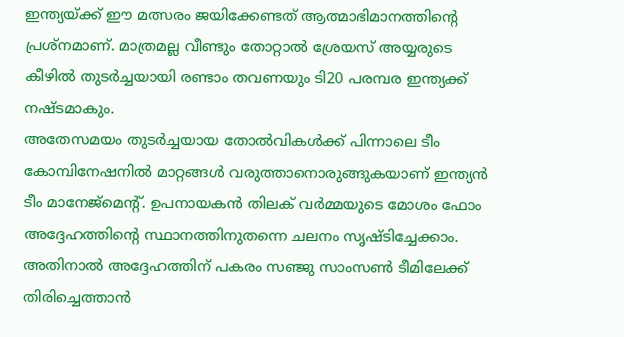ഇന്ത്യയ്ക്ക് ഈ മത്സരം ജയിക്കേണ്ടത് ആത്മാഭിമാനത്തിന്റെ പ്രശ്നമാണ്. മാത്രമല്ല വീണ്ടും തോറ്റാൽ ശ്രേയസ് അയ്യരുടെ കീഴിൽ തുടർച്ചയായി രണ്ടാം തവണയും ടി20 പരമ്പര ഇന്ത്യക്ക് നഷ്ടമാകും.
അതേസമയം തുടർച്ചയായ തോൽവികൾക്ക് പിന്നാലെ ടീം കോമ്പിനേഷനിൽ മാറ്റങ്ങൾ വരുത്താനൊരുങ്ങുകയാണ് ഇന്ത്യൻ ടീം മാനേജ്മെന്റ്. ഉപനായകൻ തിലക് വർമ്മയുടെ മോശം ഫോം അദ്ദേഹത്തിന്റെ സ്ഥാനത്തിനുതന്നെ ചലനം സൃഷ്ടിച്ചേക്കാം. അതിനാൽ അദ്ദേഹത്തിന് പകരം സഞ്ജു സാംസൺ ടീമിലേക്ക് തിരിച്ചെത്താൻ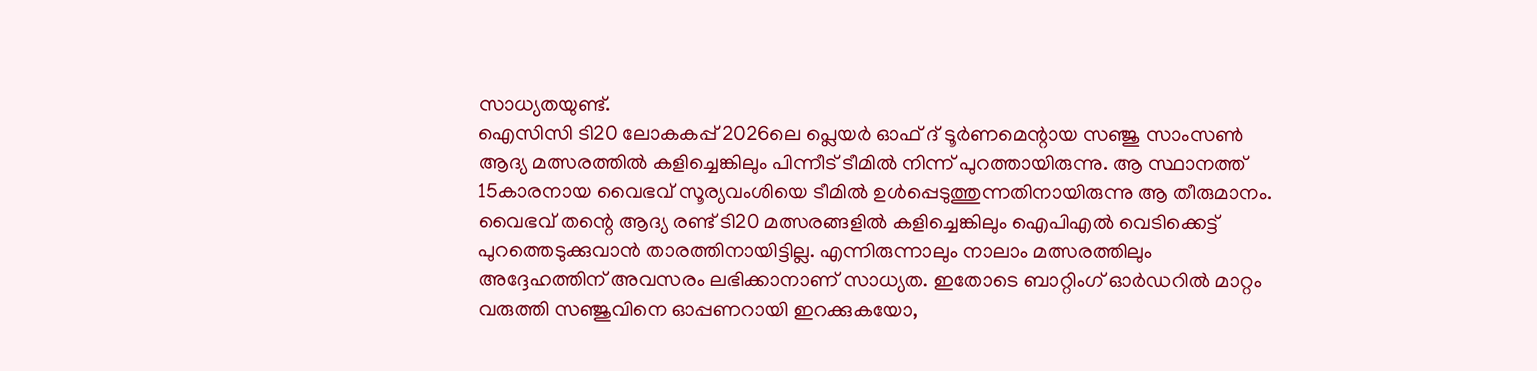സാധ്യതയുണ്ട്.
ഐസിസി ടി20 ലോകകപ്പ് 2026ലെ പ്ലെയർ ഓഫ് ദ് ടൂർണമെന്റായ സഞ്ജു സാംസൺ ആദ്യ മത്സരത്തിൽ കളിച്ചെങ്കിലും പിന്നീട് ടീമിൽ നിന്ന് പുറത്തായിരുന്നു. ആ സ്ഥാനത്ത് 15കാരനായ വൈഭവ് സൂര്യവംശിയെ ടീമിൽ ഉൾപ്പെടുത്തുന്നതിനായിരുന്നു ആ തീരുമാനം.
വൈഭവ് തന്റെ ആദ്യ രണ്ട് ടി20 മത്സരങ്ങളിൽ കളിച്ചെങ്കിലും ഐപിഎൽ വെടിക്കെട്ട് പുറത്തെടുക്കുവാൻ താരത്തിനായിട്ടില്ല. എന്നിരുന്നാലും നാലാം മത്സരത്തിലും അദ്ദേഹത്തിന് അവസരം ലഭിക്കാനാണ് സാധ്യത. ഇതോടെ ബാറ്റിംഗ് ഓർഡറിൽ മാറ്റം വരുത്തി സഞ്ജുവിനെ ഓപ്പണറായി ഇറക്കുകയോ,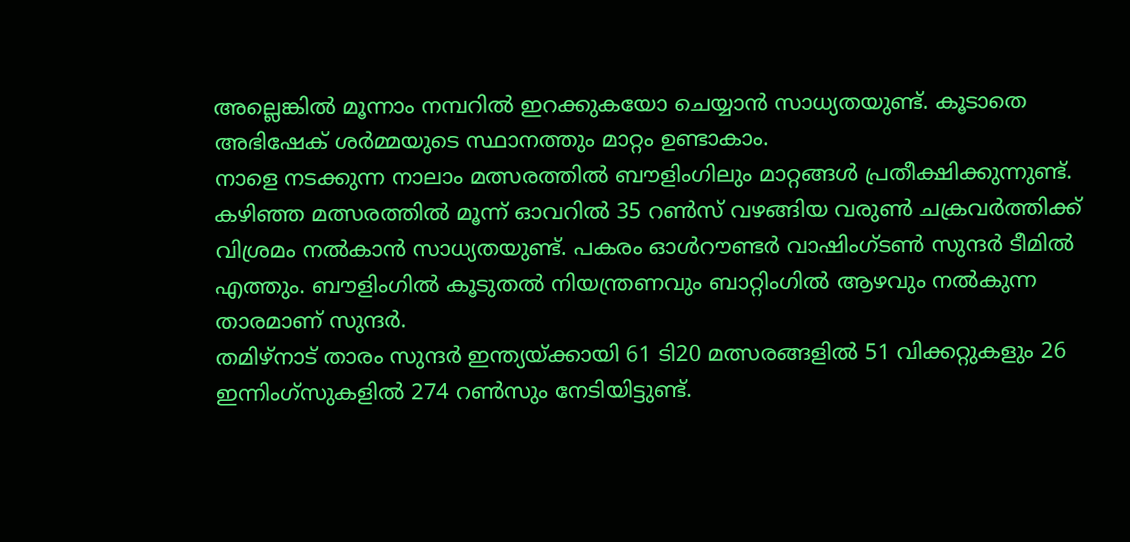അല്ലെങ്കിൽ മൂന്നാം നമ്പറിൽ ഇറക്കുകയോ ചെയ്യാൻ സാധ്യതയുണ്ട്. കൂടാതെ അഭിഷേക് ശർമ്മയുടെ സ്ഥാനത്തും മാറ്റം ഉണ്ടാകാം.
നാളെ നടക്കുന്ന നാലാം മത്സരത്തിൽ ബൗളിംഗിലും മാറ്റങ്ങൾ പ്രതീക്ഷിക്കുന്നുണ്ട്. കഴിഞ്ഞ മത്സരത്തിൽ മൂന്ന് ഓവറിൽ 35 റൺസ് വഴങ്ങിയ വരുൺ ചക്രവർത്തിക്ക് വിശ്രമം നൽകാൻ സാധ്യതയുണ്ട്. പകരം ഓൾറൗണ്ടർ വാഷിംഗ്ടൺ സുന്ദർ ടീമിൽ എത്തും. ബൗളിംഗിൽ കൂടുതൽ നിയന്ത്രണവും ബാറ്റിംഗിൽ ആഴവും നൽകുന്ന താരമാണ് സുന്ദർ.
തമിഴ്നാട് താരം സുന്ദർ ഇന്ത്യയ്ക്കായി 61 ടി20 മത്സരങ്ങളിൽ 51 വിക്കറ്റുകളും 26 ഇന്നിംഗ്സുകളിൽ 274 റൺസും നേടിയിട്ടുണ്ട്.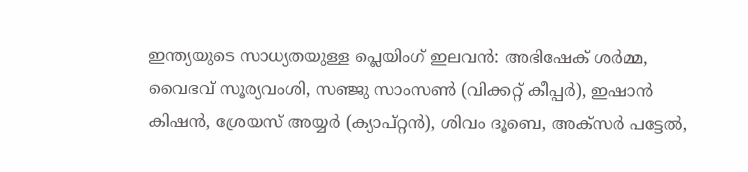ഇന്ത്യയുടെ സാധ്യതയുള്ള പ്ലെയിംഗ് ഇലവൻ: അഭിഷേക് ശർമ്മ, വൈഭവ് സൂര്യവംശി, സഞ്ജു സാംസൺ (വിക്കറ്റ് കീപ്പർ), ഇഷാൻ കിഷൻ, ശ്രേയസ് അയ്യർ (ക്യാപ്റ്റൻ), ശിവം ദൂബെ, അക്സർ പട്ടേൽ,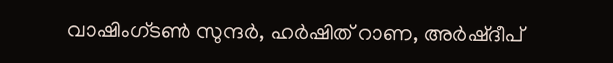വാഷിംഗ്ടൺ സുന്ദർ, ഹർഷിത് റാണ, അർഷ്ദീപ്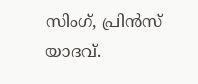സിംഗ്, പ്രിൻസ് യാദവ്.